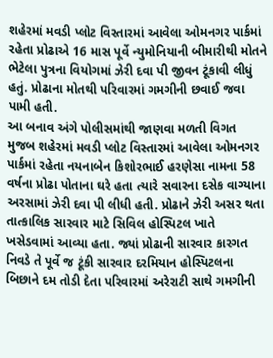શહેરમાં મવડી પ્લોટ વિસ્તારમાં આવેલા ઓમનગર પાર્કમાં રહેતા પ્રોઢાએ 16 માસ પૂર્વે ન્યુમોનિયાની બીમારીથી મોતને ભેટેલા પુત્રના વિયોગમાં ઝેરી દવા પી જીવન ટૂંકાવી લીધું હતું. પ્રોઢાના મોતથી પરિવારમાં ગમગીની છવાઈ જવા પામી હતી.
આ બનાવ અંગે પોલીસમાંથી જાણવા મળતી વિગત મુજબ શહેરમાં મવડી પ્લોટ વિસ્તારમાં આવેલા ઓમનગર પાર્કમાં રહેતા નયનાબેન કિશોરભાઈ હરણેસા નામના 58 વર્ષના પ્રોઢા પોતાના ઘરે હતા ત્યારે સવારના દસેક વાગ્યાના અરસામાં ઝેરી દવા પી લીધી હતી. પ્રોઢાને ઝેરી અસર થતા તાત્કાલિક સારવાર માટે સિવિલ હોસ્પિટલ ખાતે ખસેડવામાં આવ્યા હતા. જ્યાં પ્રોઢાની સારવાર કારગત નિવડે તે પૂર્વે જ ટૂંકી સારવાર દરમિયાન હોસ્પિટલના બિછાને દમ તોડી દેતા પરિવારમાં અરેરાટી સાથે ગમગીની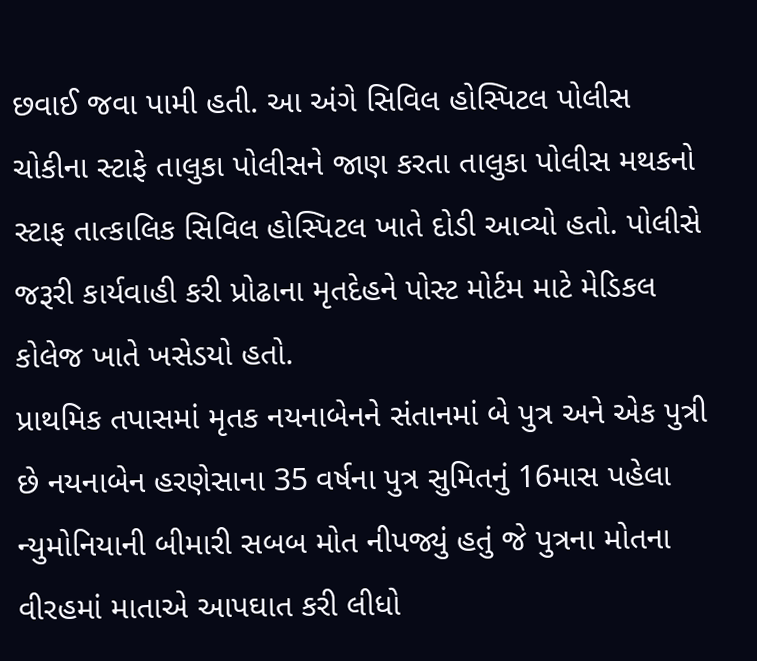છવાઈ જવા પામી હતી. આ અંગે સિવિલ હોસ્પિટલ પોલીસ ચોકીના સ્ટાફે તાલુકા પોલીસને જાણ કરતા તાલુકા પોલીસ મથકનો સ્ટાફ તાત્કાલિક સિવિલ હોસ્પિટલ ખાતે દોડી આવ્યો હતો. પોલીસે જરૂરી કાર્યવાહી કરી પ્રોઢાના મૃતદેહને પોસ્ટ મોર્ટમ માટે મેડિકલ કોલેજ ખાતે ખસેડયો હતો.
પ્રાથમિક તપાસમાં મૃતક નયનાબેનને સંતાનમાં બે પુત્ર અને એક પુત્રી છે નયનાબેન હરણેસાના 35 વર્ષના પુત્ર સુમિતનું 16માસ પહેલા ન્યુમોનિયાની બીમારી સબબ મોત નીપજ્યું હતું જે પુત્રના મોતના વીરહમાં માતાએ આપઘાત કરી લીધો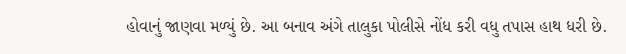હોવાનું જાણવા મળ્યું છે. આ બનાવ અંગે તાલુકા પોલીસે નોંધ કરી વધુ તપાસ હાથ ધરી છે.